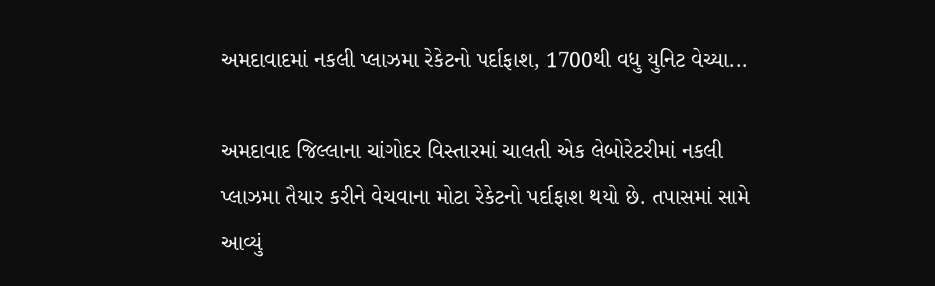અમદાવાદમાં નકલી પ્લાઝમા રેકેટનો પર્દાફાશ, 1700થી વધુ યુનિટ વેચ્યા...

અમદાવાદ જિલ્લાના ચાંગોદર વિસ્તારમાં ચાલતી એક લેબોરેટરીમાં નકલી પ્લાઝમા તૈયાર કરીને વેચવાના મોટા રેકેટનો પર્દાફાશ થયો છે. તપાસમાં સામે આવ્યું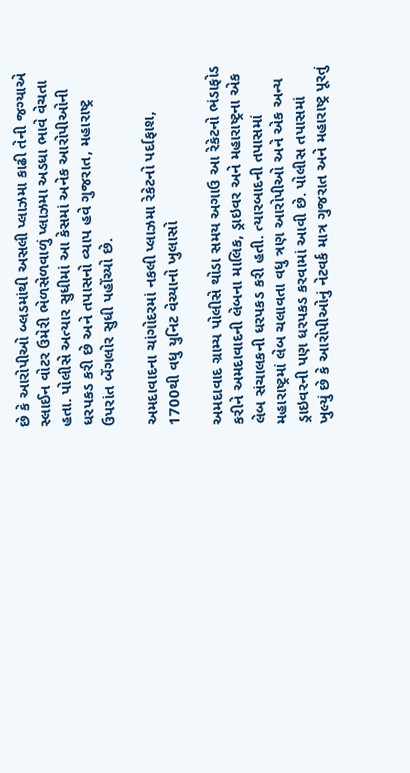છે કે આરોપીઓ બ્લડમાંથી અસલી પ્લાઝમા કાઢી તેની જગ્યાએ સ્લાઈન વોટર ઉમેરી ભેળસેળવાળું પ્લાઝમા અડધા ભાવે વેચતા હતા. પોલીસે અત્યાર સુધીમાં આ કેસમાં અનેક આરોપીઓની ધરપકડ કરી છે અને તપાસનો વ્યાપ હવે ગુજરાત, મહારાષ્ટ્ર ઉપરાંત બેંગલોર સુધી પહોંચ્યો છે.

અમદાવાદના ચાંગોદરમાં નકલી પ્લાઝમા રેકેટનો પર્દાફાશ, 1700થી વધુ યુનિટ વેચ્યાનો ખુલાસો

અમદાવાદ ગ્રામ્ય પોલીસે થોડા સમય અગાઉ આ રેકેટનો ભંડાફોડ કરીને અમદાવાદની લેબના માલિક, ડ્રાઇવર અને મહારાષ્ટ્રના એક લેબ સંચાલકની ધરપકડ કરી હતી. ત્યારબાદની તપાસમાં મહારાષ્ટ્રમાં લેબ ચલાવતા વધુ ત્રણ આરોપીઓ અને એક અન્ય ડ્રાઇવરની પણ ધરપકડ કરવામાં આવી છે. પોલીસ તપાસમાં ખુલ્યું છે કે આરોપીઓનું નેટવર્ક માત્ર ગુજરાત અને મહારાષ્ટ્ર પૂરતું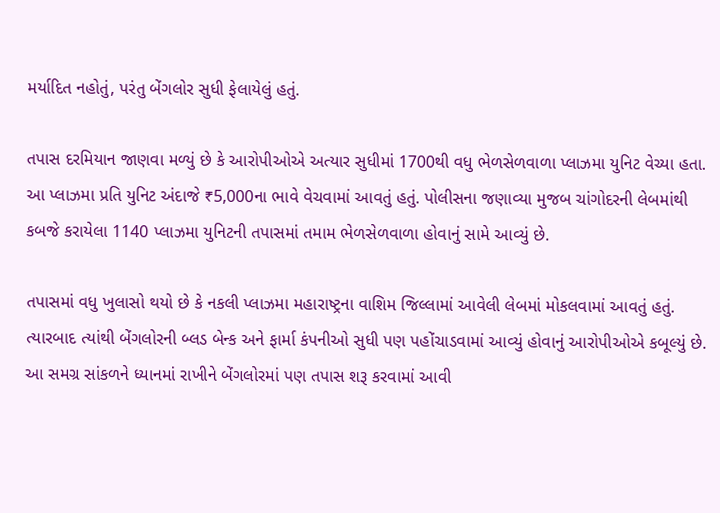મર્યાદિત નહોતું, પરંતુ બેંગલોર સુધી ફેલાયેલું હતું.

તપાસ દરમિયાન જાણવા મળ્યું છે કે આરોપીઓએ અત્યાર સુધીમાં 1700થી વધુ ભેળસેળવાળા પ્લાઝમા યુનિટ વેચ્યા હતા. આ પ્લાઝમા પ્રતિ યુનિટ અંદાજે ₹5,000ના ભાવે વેચવામાં આવતું હતું. પોલીસના જણાવ્યા મુજબ ચાંગોદરની લેબમાંથી કબજે કરાયેલા 1140 પ્લાઝમા યુનિટની તપાસમાં તમામ ભેળસેળવાળા હોવાનું સામે આવ્યું છે.

તપાસમાં વધુ ખુલાસો થયો છે કે નકલી પ્લાઝમા મહારાષ્ટ્રના વાશિમ જિલ્લામાં આવેલી લેબમાં મોકલવામાં આવતું હતું. ત્યારબાદ ત્યાંથી બેંગલોરની બ્લડ બેન્ક અને ફાર્મા કંપનીઓ સુધી પણ પહોંચાડવામાં આવ્યું હોવાનું આરોપીઓએ કબૂલ્યું છે. આ સમગ્ર સાંકળને ધ્યાનમાં રાખીને બેંગલોરમાં પણ તપાસ શરૂ કરવામાં આવી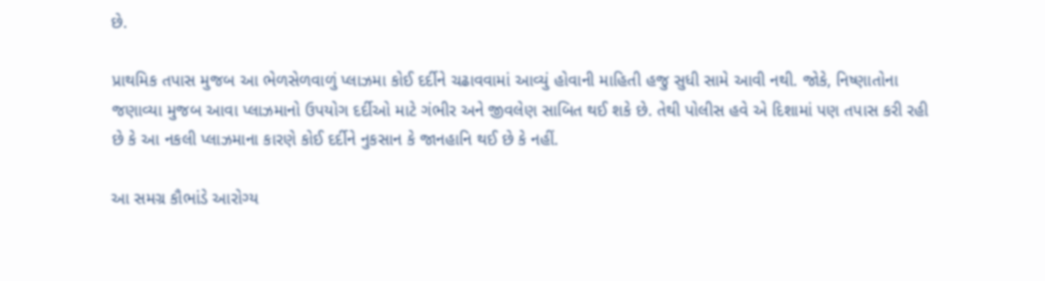છે.

પ્રાથમિક તપાસ મુજબ આ ભેળસેળવાળું પ્લાઝમા કોઈ દર્દીને ચઢાવવામાં આવ્યું હોવાની માહિતી હજુ સુધી સામે આવી નથી. જોકે, નિષ્ણાતોના જણાવ્યા મુજબ આવા પ્લાઝમાનો ઉપયોગ દર્દીઓ માટે ગંભીર અને જીવલેણ સાબિત થઈ શકે છે. તેથી પોલીસ હવે એ દિશામાં પણ તપાસ કરી રહી છે કે આ નકલી પ્લાઝમાના કારણે કોઈ દર્દીને નુકસાન કે જાનહાનિ થઈ છે કે નહીં.

આ સમગ્ર કૌભાંડે આરોગ્ય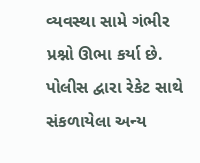વ્યવસ્થા સામે ગંભીર પ્રશ્નો ઊભા કર્યા છે. પોલીસ દ્વારા રેકેટ સાથે સંકળાયેલા અન્ય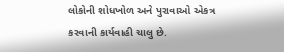લોકોની શોધખોળ અને પુરાવાઓ એકત્ર કરવાની કાર્યવાહી ચાલુ છે.